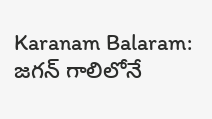Karanam Balaram: జగన్ గాలిలోనే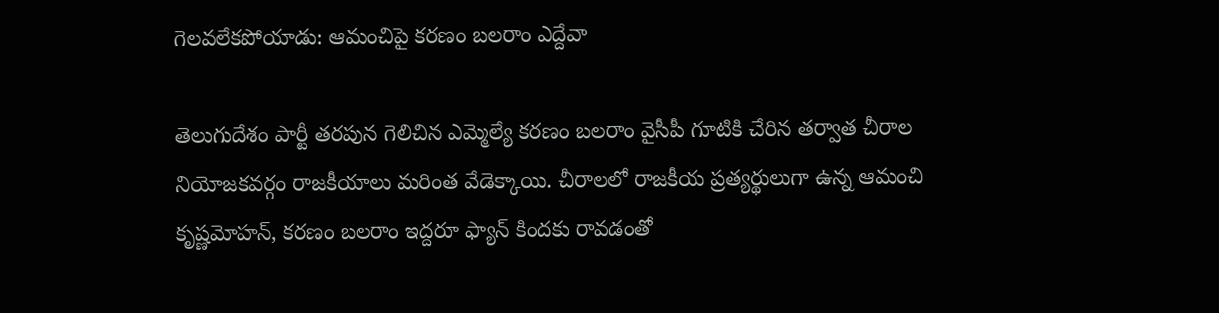గెలవలేకపోయాడు: ఆమంచిపై కరణం బలరాం ఎద్దేవా

తెలుగుదేశం పార్టీ తరపున గెలిచిన ఎమ్మెల్యే కరణం బలరాం వైసీపీ గూటికి చేరిన తర్వాత చీరాల నియోజకవర్గం రాజకీయాలు మరింత వేడెక్కాయి. చీరాలలో రాజకీయ ప్రత్యర్థులుగా ఉన్న ఆమంచి కృష్ణమోహన్, కరణం బలరాం ఇద్దరూ ఫ్యాన్ కిందకు రావడంతో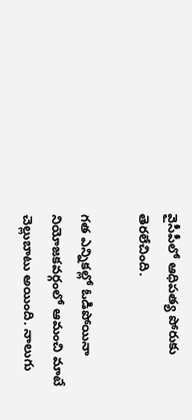వైసీపీలో ఆధిపత్య పోరుకు తెరలేచింది.

గత ఎన్నికల్లో ఓడిపోయినా నియోజకవర్గంలో ఆమంచి మాటే చెల్లుబాటు అయింది. నాలుగు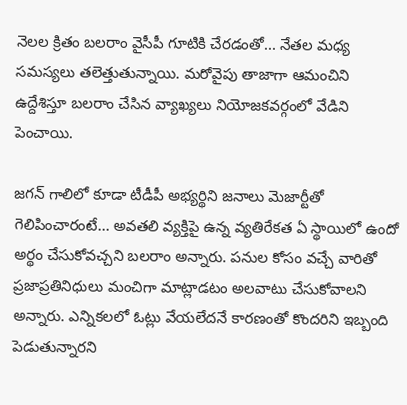నెలల క్రితం బలరాం వైసీపీ గూటికి చేరడంతో... నేతల మధ్య సమస్యలు తలెత్తుతున్నాయి. మరోవైపు తాజాగా ఆమంచిని ఉద్దేశిస్తూ బలరాం చేసిన వ్యాఖ్యలు నియోజకవర్గంలో వేడిని పెంచాయి.

జగన్ గాలిలో కూడా టీడీపీ అభ్యర్థిని జనాలు మెజార్టీతో గెలిపించారంటే... అవతలి వ్యక్తిపై ఉన్న వ్యతిరేకత ఏ స్థాయిలో ఉందో అర్థం చేసుకోవచ్చని బలరాం అన్నారు. పనుల కోసం వచ్చే వారితో ప్రజాప్రతినిధులు మంచిగా మాట్లాడటం అలవాటు చేసుకోవాలని అన్నారు. ఎన్నికలలో ఓట్లు వేయలేదనే కారణంతో కొందరిని ఇబ్బంది పెడుతున్నారని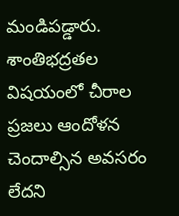మండిపడ్డారు. శాంతిభద్రతల విషయంలో చీరాల ప్రజలు ఆందోళన చెందాల్సిన అవసరం లేదని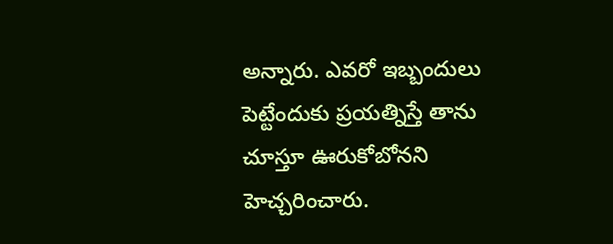అన్నారు. ఎవరో ఇబ్బందులు పెట్టేందుకు ప్రయత్నిస్తే తాను చూస్తూ ఊరుకోబోనని హెచ్చరించారు.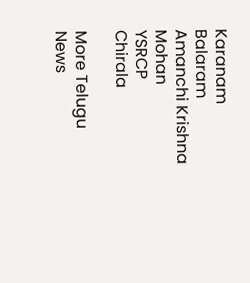Karanam Balaram
Amanchi Krishna Mohan
YSRCP
Chirala

More Telugu News